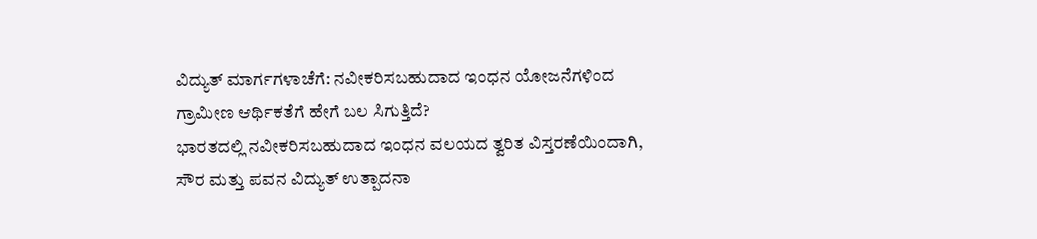ವಿದ್ಯುತ್ ಮಾರ್ಗಗಳಾಚೆಗೆ: ನವೀಕರಿಸಬಹುದಾದ ಇಂಧನ ಯೋಜನೆಗಳಿಂದ ಗ್ರಾಮೀಣ ಆರ್ಥಿಕತೆಗೆ ಹೇಗೆ ಬಲ ಸಿಗುತ್ತಿದೆ?
ಭಾರತದಲ್ಲಿ ನವೀಕರಿಸಬಹುದಾದ ಇಂಧನ ವಲಯದ ತ್ವರಿತ ವಿಸ್ತರಣೆಯಿಂದಾಗಿ, ಸೌರ ಮತ್ತು ಪವನ ವಿದ್ಯುತ್ ಉತ್ಪಾದನಾ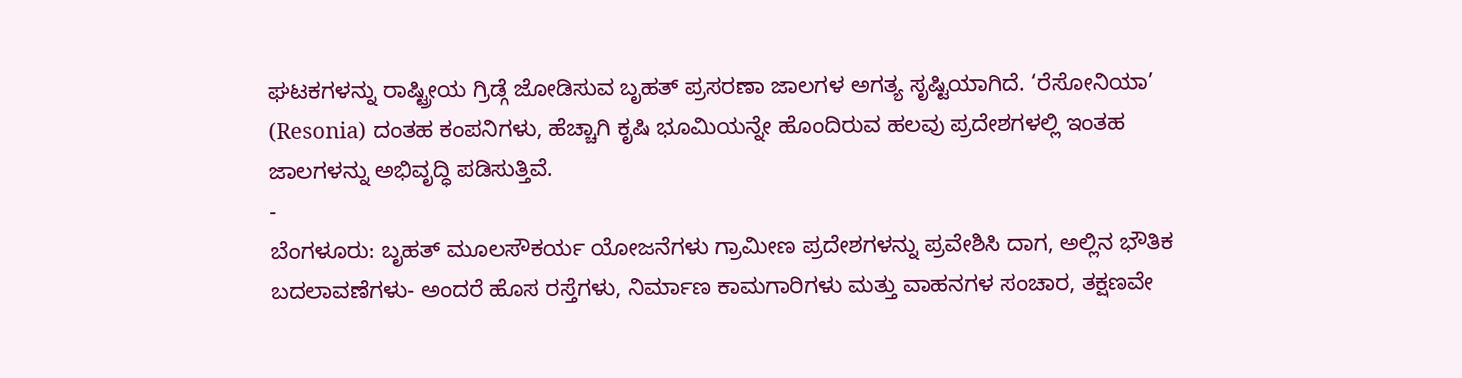ಘಟಕಗಳನ್ನು ರಾಷ್ಟ್ರೀಯ ಗ್ರಿಡ್ಗೆ ಜೋಡಿಸುವ ಬೃಹತ್ ಪ್ರಸರಣಾ ಜಾಲಗಳ ಅಗತ್ಯ ಸೃಷ್ಟಿಯಾಗಿದೆ. ‘ರೆಸೋನಿಯಾ’ (Resonia) ದಂತಹ ಕಂಪನಿಗಳು, ಹೆಚ್ಚಾಗಿ ಕೃಷಿ ಭೂಮಿಯನ್ನೇ ಹೊಂದಿರುವ ಹಲವು ಪ್ರದೇಶಗಳಲ್ಲಿ ಇಂತಹ ಜಾಲಗಳನ್ನು ಅಭಿವೃದ್ಧಿ ಪಡಿಸುತ್ತಿವೆ.
-
ಬೆಂಗಳೂರು: ಬೃಹತ್ ಮೂಲಸೌಕರ್ಯ ಯೋಜನೆಗಳು ಗ್ರಾಮೀಣ ಪ್ರದೇಶಗಳನ್ನು ಪ್ರವೇಶಿಸಿ ದಾಗ, ಅಲ್ಲಿನ ಭೌತಿಕ ಬದಲಾವಣೆಗಳು- ಅಂದರೆ ಹೊಸ ರಸ್ತೆಗಳು, ನಿರ್ಮಾಣ ಕಾಮಗಾರಿಗಳು ಮತ್ತು ವಾಹನಗಳ ಸಂಚಾರ, ತಕ್ಷಣವೇ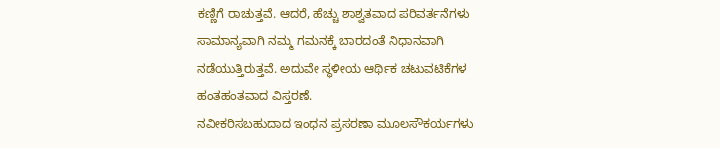ಕಣ್ಣಿಗೆ ರಾಚುತ್ತವೆ. ಆದರೆ, ಹೆಚ್ಚು ಶಾಶ್ವತವಾದ ಪರಿವರ್ತನೆಗಳು ಸಾಮಾನ್ಯವಾಗಿ ನಮ್ಮ ಗಮನಕ್ಕೆ ಬಾರದಂತೆ ನಿಧಾನವಾಗಿ ನಡೆಯುತ್ತಿರುತ್ತವೆ. ಅದುವೇ ಸ್ಥಳೀಯ ಆರ್ಥಿಕ ಚಟುವಟಿಕೆಗಳ ಹಂತಹಂತವಾದ ವಿಸ್ತರಣೆ.
ನವೀಕರಿಸಬಹುದಾದ ಇಂಧನ ಪ್ರಸರಣಾ ಮೂಲಸೌಕರ್ಯಗಳು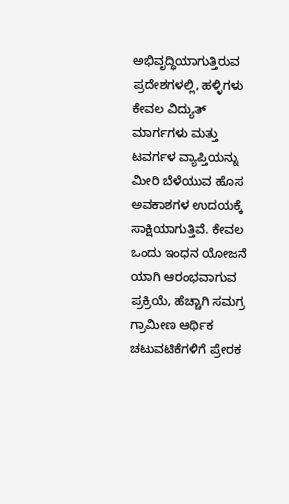ಅಭಿವೃದ್ಧಿಯಾಗುತ್ತಿರುವ ಪ್ರದೇಶಗಳಲ್ಲಿ, ಹಳ್ಳಿಗಳು ಕೇವಲ ವಿದ್ಯುತ್ ಮಾರ್ಗಗಳು ಮತ್ತು ಟವರ್ಗಳ ವ್ಯಾಪ್ತಿಯನ್ನು ಮೀರಿ ಬೆಳೆಯುವ ಹೊಸ ಅವಕಾಶಗಳ ಉದಯಕ್ಕೆ ಸಾಕ್ಷಿಯಾಗುತ್ತಿವೆ. ಕೇವಲ ಒಂದು ಇಂಧನ ಯೋಜನೆ ಯಾಗಿ ಆರಂಭವಾಗುವ ಪ್ರಕ್ರಿಯೆ, ಹೆಚ್ಚಾಗಿ ಸಮಗ್ರ ಗ್ರಾಮೀಣ ಆರ್ಥಿಕ ಚಟುವಟಿಕೆಗಳಿಗೆ ಪ್ರೇರಕ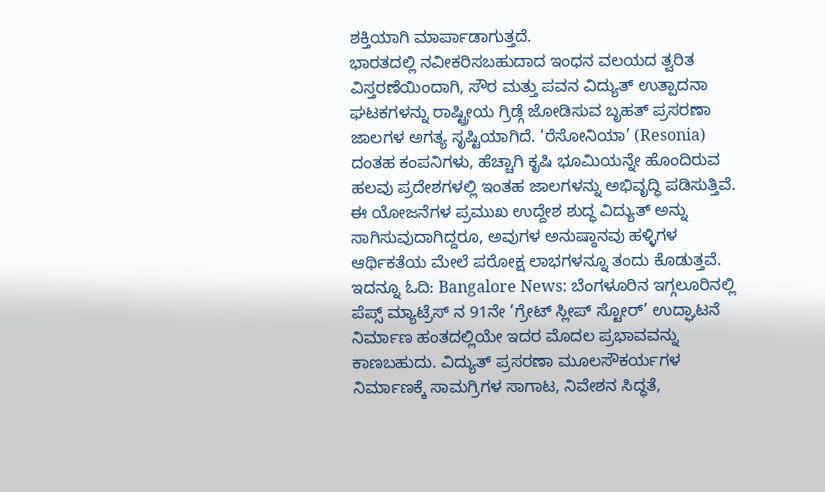ಶಕ್ತಿಯಾಗಿ ಮಾರ್ಪಾಡಾಗುತ್ತದೆ.
ಭಾರತದಲ್ಲಿ ನವೀಕರಿಸಬಹುದಾದ ಇಂಧನ ವಲಯದ ತ್ವರಿತ ವಿಸ್ತರಣೆಯಿಂದಾಗಿ, ಸೌರ ಮತ್ತು ಪವನ ವಿದ್ಯುತ್ ಉತ್ಪಾದನಾ ಘಟಕಗಳನ್ನು ರಾಷ್ಟ್ರೀಯ ಗ್ರಿಡ್ಗೆ ಜೋಡಿಸುವ ಬೃಹತ್ ಪ್ರಸರಣಾ ಜಾಲಗಳ ಅಗತ್ಯ ಸೃಷ್ಟಿಯಾಗಿದೆ. ‘ರೆಸೋನಿಯಾ’ (Resonia) ದಂತಹ ಕಂಪನಿಗಳು, ಹೆಚ್ಚಾಗಿ ಕೃಷಿ ಭೂಮಿಯನ್ನೇ ಹೊಂದಿರುವ ಹಲವು ಪ್ರದೇಶಗಳಲ್ಲಿ ಇಂತಹ ಜಾಲಗಳನ್ನು ಅಭಿವೃದ್ಧಿ ಪಡಿಸುತ್ತಿವೆ. ಈ ಯೋಜನೆಗಳ ಪ್ರಮುಖ ಉದ್ದೇಶ ಶುದ್ಧ ವಿದ್ಯುತ್ ಅನ್ನು ಸಾಗಿಸುವುದಾಗಿದ್ದರೂ, ಅವುಗಳ ಅನುಷ್ಠಾನವು ಹಳ್ಳಿಗಳ ಆರ್ಥಿಕತೆಯ ಮೇಲೆ ಪರೋಕ್ಷ ಲಾಭಗಳನ್ನೂ ತಂದು ಕೊಡುತ್ತವೆ.
ಇದನ್ನೂ ಓದಿ: Bangalore News: ಬೆಂಗಳೂರಿನ ಇಗ್ಗಲೂರಿನಲ್ಲಿ ಪೆಪ್ಸ್ ಮ್ಯಾಟ್ರೆಸ್ ನ 91ನೇ ‘ಗ್ರೇಟ್ ಸ್ಲೀಪ್ ಸ್ಟೋರ್’ ಉದ್ಘಾಟನೆ
ನಿರ್ಮಾಣ ಹಂತದಲ್ಲಿಯೇ ಇದರ ಮೊದಲ ಪ್ರಭಾವವನ್ನು ಕಾಣಬಹುದು. ವಿದ್ಯುತ್ ಪ್ರಸರಣಾ ಮೂಲಸೌಕರ್ಯಗಳ ನಿರ್ಮಾಣಕ್ಕೆ ಸಾಮಗ್ರಿಗಳ ಸಾಗಾಟ, ನಿವೇಶನ ಸಿದ್ಧತೆ,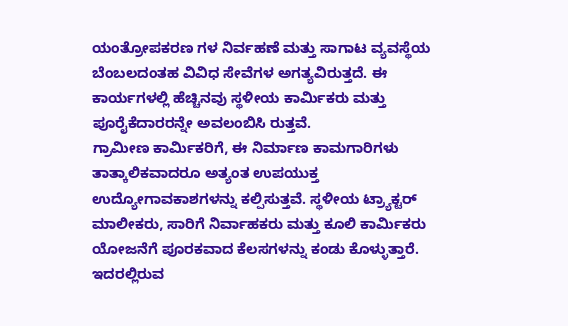ಯಂತ್ರೋಪಕರಣ ಗಳ ನಿರ್ವಹಣೆ ಮತ್ತು ಸಾಗಾಟ ವ್ಯವಸ್ಥೆಯ ಬೆಂಬಲದಂತಹ ವಿವಿಧ ಸೇವೆಗಳ ಅಗತ್ಯವಿರುತ್ತದೆ. ಈ ಕಾರ್ಯಗಳಲ್ಲಿ ಹೆಚ್ಚಿನವು ಸ್ಥಳೀಯ ಕಾರ್ಮಿಕರು ಮತ್ತು ಪೂರೈಕೆದಾರರನ್ನೇ ಅವಲಂಬಿಸಿ ರುತ್ತವೆ.
ಗ್ರಾಮೀಣ ಕಾರ್ಮಿಕರಿಗೆ, ಈ ನಿರ್ಮಾಣ ಕಾಮಗಾರಿಗಳು ತಾತ್ಕಾಲಿಕವಾದರೂ ಅತ್ಯಂತ ಉಪಯುಕ್ತ ಉದ್ಯೋಗಾವಕಾಶಗಳನ್ನು ಕಲ್ಪಿಸುತ್ತವೆ. ಸ್ಥಳೀಯ ಟ್ರ್ಯಾಕ್ಟರ್ ಮಾಲೀಕರು, ಸಾರಿಗೆ ನಿರ್ವಾಹಕರು ಮತ್ತು ಕೂಲಿ ಕಾರ್ಮಿಕರು ಯೋಜನೆಗೆ ಪೂರಕವಾದ ಕೆಲಸಗಳನ್ನು ಕಂಡು ಕೊಳ್ಳುತ್ತಾರೆ.
ಇದರಲ್ಲಿರುವ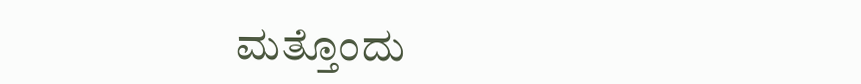ಮತ್ತೊಂದು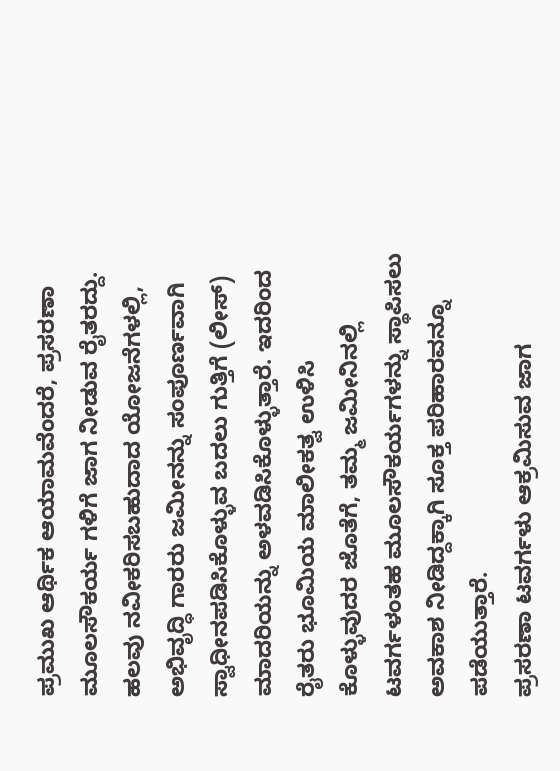ಪ್ರಮುಖ ಆರ್ಥಿಕ ಆಯಾಮವೆಂದರೆ, ಪ್ರಸರಣಾ ಮೂಲಸೌಕರ್ಯ ಗಳಿಗೆ ಜಾಗ ನೀಡುವ ರೈತರದ್ದು. ಹಲವು ನವೀಕರಿಸಬಹುದಾದ ಯೋಜನೆಗಳಲ್ಲಿ, ಅಭಿವೃದ್ಧಿ ಗಾರರು ಜಮೀನನ್ನು ಸಂಪೂರ್ಣವಾಗಿ ಸ್ವಾಧೀನಪಡಿಸಿಕೊಳ್ಳುವ ಬದಲು ಗುತ್ತಿಗೆ (ಲೀಸ್) ಮಾದರಿಯನ್ನು ಅಳವಡಿಸಿಕೊಳ್ಳುತ್ತಾರೆ. ಇದರಿಂದ ರೈತರು ಭೂಮಿಯ ಮಾಲೀಕತ್ವ ಉಳಿಸಿ ಕೊಳ್ಳುವುದರ ಜೊತೆಗೆ, ತಮ್ಮ ಜಮೀನಿನಲ್ಲಿ ಟವರ್ಗಳಂತಹ ಮೂಲಸೌಕರ್ಯಗಳನ್ನು ಸ್ಥಾಪಿಸಲು ಅವಕಾಶ ನೀಡಿದ್ದಕ್ಕಾಗಿ ಸೂಕ್ತ ಪರಿಹಾರವನ್ನೂ ಪಡೆಯುತ್ತಾರೆ.
ಪ್ರಸರಣಾ ಟವರ್ಗಳು ಆಕ್ರಮಿಸುವ ಜಾಗ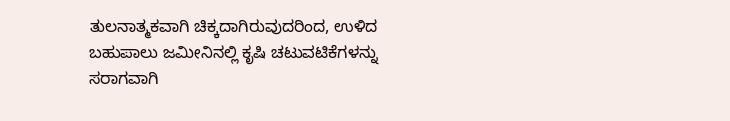ತುಲನಾತ್ಮಕವಾಗಿ ಚಿಕ್ಕದಾಗಿರುವುದರಿಂದ, ಉಳಿದ ಬಹುಪಾಲು ಜಮೀನಿನಲ್ಲಿ ಕೃಷಿ ಚಟುವಟಿಕೆಗಳನ್ನು ಸರಾಗವಾಗಿ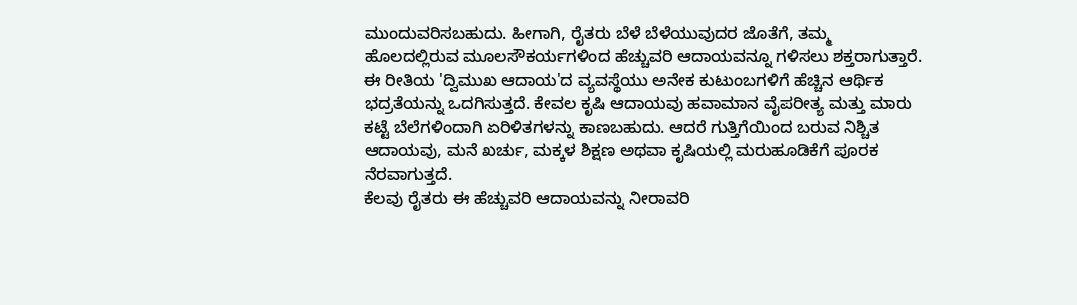ಮುಂದುವರಿಸಬಹುದು. ಹೀಗಾಗಿ, ರೈತರು ಬೆಳೆ ಬೆಳೆಯುವುದರ ಜೊತೆಗೆ, ತಮ್ಮ ಹೊಲದಲ್ಲಿರುವ ಮೂಲಸೌಕರ್ಯಗಳಿಂದ ಹೆಚ್ಚುವರಿ ಆದಾಯವನ್ನೂ ಗಳಿಸಲು ಶಕ್ತರಾಗುತ್ತಾರೆ.
ಈ ರೀತಿಯ 'ದ್ವಿಮುಖ ಆದಾಯ'ದ ವ್ಯವಸ್ಥೆಯು ಅನೇಕ ಕುಟುಂಬಗಳಿಗೆ ಹೆಚ್ಚಿನ ಆರ್ಥಿಕ ಭದ್ರತೆಯನ್ನು ಒದಗಿಸುತ್ತದೆ. ಕೇವಲ ಕೃಷಿ ಆದಾಯವು ಹವಾಮಾನ ವೈಪರೀತ್ಯ ಮತ್ತು ಮಾರು ಕಟ್ಟೆ ಬೆಲೆಗಳಿಂದಾಗಿ ಏರಿಳಿತಗಳನ್ನು ಕಾಣಬಹುದು. ಆದರೆ ಗುತ್ತಿಗೆಯಿಂದ ಬರುವ ನಿಶ್ಚಿತ ಆದಾಯವು, ಮನೆ ಖರ್ಚು, ಮಕ್ಕಳ ಶಿಕ್ಷಣ ಅಥವಾ ಕೃಷಿಯಲ್ಲಿ ಮರುಹೂಡಿಕೆಗೆ ಪೂರಕ ನೆರವಾಗುತ್ತದೆ.
ಕೆಲವು ರೈತರು ಈ ಹೆಚ್ಚುವರಿ ಆದಾಯವನ್ನು ನೀರಾವರಿ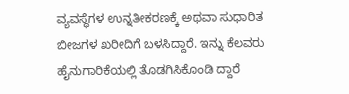ವ್ಯವಸ್ಥೆಗಳ ಉನ್ನತೀಕರಣಕ್ಕೆ ಅಥವಾ ಸುಧಾರಿತ ಬೀಜಗಳ ಖರೀದಿಗೆ ಬಳಸಿದ್ದಾರೆ. ಇನ್ನು ಕೆಲವರು ಹೈನುಗಾರಿಕೆಯಲ್ಲಿ ತೊಡಗಿಸಿಕೊಂಡಿ ದ್ದಾರೆ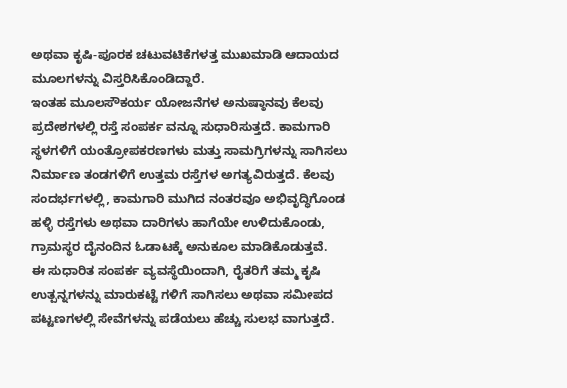ಅಥವಾ ಕೃಷಿ-ಪೂರಕ ಚಟುವಟಿಕೆಗಳತ್ತ ಮುಖಮಾಡಿ ಆದಾಯದ ಮೂಲಗಳನ್ನು ವಿಸ್ತರಿಸಿಕೊಂಡಿದ್ದಾರೆ.
ಇಂತಹ ಮೂಲಸೌಕರ್ಯ ಯೋಜನೆಗಳ ಅನುಷ್ಠಾನವು ಕೆಲವು ಪ್ರದೇಶಗಳಲ್ಲಿ ರಸ್ತೆ ಸಂಪರ್ಕ ವನ್ನೂ ಸುಧಾರಿಸುತ್ತದೆ. ಕಾಮಗಾರಿ ಸ್ಥಳಗಳಿಗೆ ಯಂತ್ರೋಪಕರಣಗಳು ಮತ್ತು ಸಾಮಗ್ರಿಗಳನ್ನು ಸಾಗಿಸಲು ನಿರ್ಮಾಣ ತಂಡಗಳಿಗೆ ಉತ್ತಮ ರಸ್ತೆಗಳ ಅಗತ್ಯವಿರುತ್ತದೆ. ಕೆಲವು ಸಂದರ್ಭಗಳಲ್ಲಿ, ಕಾಮಗಾರಿ ಮುಗಿದ ನಂತರವೂ ಅಭಿವೃದ್ಧಿಗೊಂಡ ಹಳ್ಳಿ ರಸ್ತೆಗಳು ಅಥವಾ ದಾರಿಗಳು ಹಾಗೆಯೇ ಉಳಿದುಕೊಂಡು, ಗ್ರಾಮಸ್ಥರ ದೈನಂದಿನ ಓಡಾಟಕ್ಕೆ ಅನುಕೂಲ ಮಾಡಿಕೊಡುತ್ತವೆ.
ಈ ಸುಧಾರಿತ ಸಂಪರ್ಕ ವ್ಯವಸ್ಥೆಯಿಂದಾಗಿ, ರೈತರಿಗೆ ತಮ್ಮ ಕೃಷಿ ಉತ್ಪನ್ನಗಳನ್ನು ಮಾರುಕಟ್ಟೆ ಗಳಿಗೆ ಸಾಗಿಸಲು ಅಥವಾ ಸಮೀಪದ ಪಟ್ಟಣಗಳಲ್ಲಿ ಸೇವೆಗಳನ್ನು ಪಡೆಯಲು ಹೆಚ್ಚು ಸುಲಭ ವಾಗುತ್ತದೆ.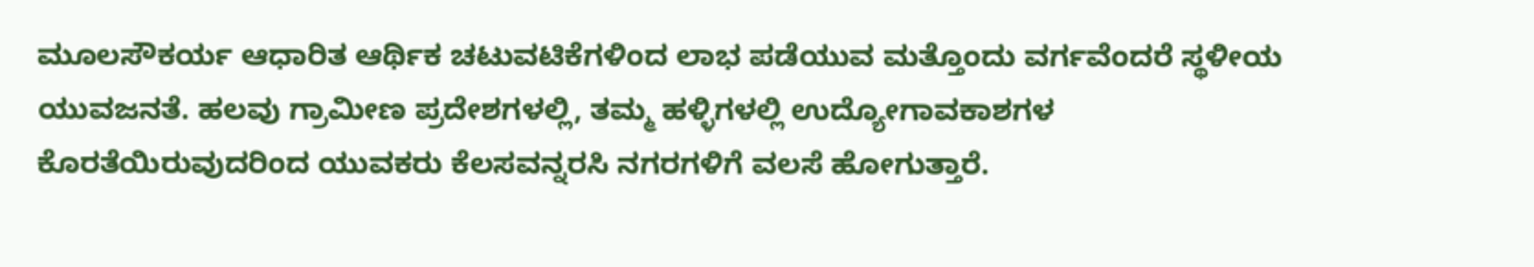ಮೂಲಸೌಕರ್ಯ ಆಧಾರಿತ ಆರ್ಥಿಕ ಚಟುವಟಿಕೆಗಳಿಂದ ಲಾಭ ಪಡೆಯುವ ಮತ್ತೊಂದು ವರ್ಗವೆಂದರೆ ಸ್ಥಳೀಯ ಯುವಜನತೆ. ಹಲವು ಗ್ರಾಮೀಣ ಪ್ರದೇಶಗಳಲ್ಲಿ, ತಮ್ಮ ಹಳ್ಳಿಗಳಲ್ಲಿ ಉದ್ಯೋಗಾವಕಾಶಗಳ ಕೊರತೆಯಿರುವುದರಿಂದ ಯುವಕರು ಕೆಲಸವನ್ನರಸಿ ನಗರಗಳಿಗೆ ವಲಸೆ ಹೋಗುತ್ತಾರೆ.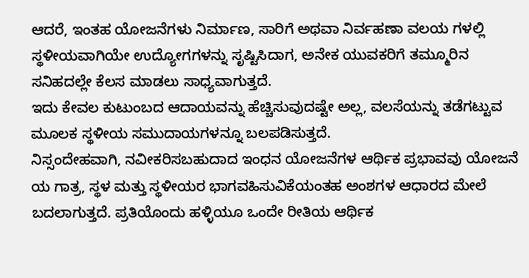ಆದರೆ, ಇಂತಹ ಯೋಜನೆಗಳು ನಿರ್ಮಾಣ, ಸಾರಿಗೆ ಅಥವಾ ನಿರ್ವಹಣಾ ವಲಯ ಗಳಲ್ಲಿ ಸ್ಥಳೀಯವಾಗಿಯೇ ಉದ್ಯೋಗಗಳನ್ನು ಸೃಷ್ಟಿಸಿದಾಗ, ಅನೇಕ ಯುವಕರಿಗೆ ತಮ್ಮೂರಿನ ಸನಿಹದಲ್ಲೇ ಕೆಲಸ ಮಾಡಲು ಸಾಧ್ಯವಾಗುತ್ತದೆ.
ಇದು ಕೇವಲ ಕುಟುಂಬದ ಆದಾಯವನ್ನು ಹೆಚ್ಚಿಸುವುದಷ್ಟೇ ಅಲ್ಲ, ವಲಸೆಯನ್ನು ತಡೆಗಟ್ಟುವ ಮೂಲಕ ಸ್ಥಳೀಯ ಸಮುದಾಯಗಳನ್ನೂ ಬಲಪಡಿಸುತ್ತದೆ.
ನಿಸ್ಸಂದೇಹವಾಗಿ, ನವೀಕರಿಸಬಹುದಾದ ಇಂಧನ ಯೋಜನೆಗಳ ಆರ್ಥಿಕ ಪ್ರಭಾವವು ಯೋಜನೆ ಯ ಗಾತ್ರ, ಸ್ಥಳ ಮತ್ತು ಸ್ಥಳೀಯರ ಭಾಗವಹಿಸುವಿಕೆಯಂತಹ ಅಂಶಗಳ ಆಧಾರದ ಮೇಲೆ ಬದಲಾಗುತ್ತದೆ. ಪ್ರತಿಯೊಂದು ಹಳ್ಳಿಯೂ ಒಂದೇ ರೀತಿಯ ಆರ್ಥಿಕ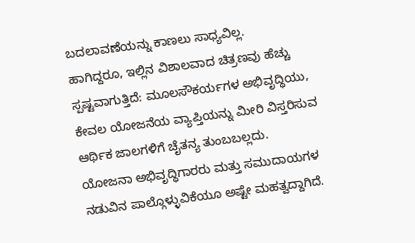ಬದಲಾವಣೆಯನ್ನು ಕಾಣಲು ಸಾಧ್ಯವಿಲ್ಲ.
ಹಾಗಿದ್ದರೂ, ಇಲ್ಲಿನ ವಿಶಾಲವಾದ ಚಿತ್ರಣವು ಹೆಚ್ಚು ಸ್ಪಷ್ಟವಾಗುತ್ತಿದೆ: ಮೂಲಸೌಕರ್ಯಗಳ ಅಭಿವೃದ್ಧಿಯು, ಕೇವಲ ಯೋಜನೆಯ ವ್ಯಾಪ್ತಿಯನ್ನು ಮೀರಿ ವಿಸ್ತರಿಸುವ ಆರ್ಥಿಕ ಜಾಲಗಳಿಗೆ ಚೈತನ್ಯ ತುಂಬಬಲ್ಲದು.
ಯೋಜನಾ ಅಭಿವೃದ್ಧಿಗಾರರು ಮತ್ತು ಸಮುದಾಯಗಳ ನಡುವಿನ ಪಾಲ್ಗೊಳ್ಳುವಿಕೆಯೂ ಅಷ್ಟೇ ಮಹತ್ವದ್ದಾಗಿದೆ.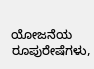ಯೋಜನೆಯ ರೂಪುರೇಷೆಗಳು,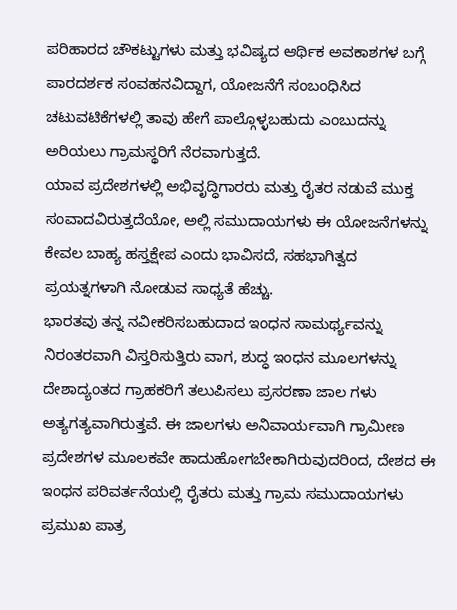ಪರಿಹಾರದ ಚೌಕಟ್ಟುಗಳು ಮತ್ತು ಭವಿಷ್ಯದ ಆರ್ಥಿಕ ಅವಕಾಶಗಳ ಬಗ್ಗೆ ಪಾರದರ್ಶಕ ಸಂವಹನವಿದ್ದಾಗ, ಯೋಜನೆಗೆ ಸಂಬಂಧಿಸಿದ ಚಟುವಟಿಕೆಗಳಲ್ಲಿ ತಾವು ಹೇಗೆ ಪಾಲ್ಗೊಳ್ಳಬಹುದು ಎಂಬುದನ್ನು ಅರಿಯಲು ಗ್ರಾಮಸ್ಥರಿಗೆ ನೆರವಾಗುತ್ತದೆ.
ಯಾವ ಪ್ರದೇಶಗಳಲ್ಲಿ ಅಭಿವೃದ್ಧಿಗಾರರು ಮತ್ತು ರೈತರ ನಡುವೆ ಮುಕ್ತ ಸಂವಾದವಿರುತ್ತದೆಯೋ, ಅಲ್ಲಿ ಸಮುದಾಯಗಳು ಈ ಯೋಜನೆಗಳನ್ನು ಕೇವಲ ಬಾಹ್ಯ ಹಸ್ತಕ್ಷೇಪ ಎಂದು ಭಾವಿಸದೆ, ಸಹಭಾಗಿತ್ವದ ಪ್ರಯತ್ನಗಳಾಗಿ ನೋಡುವ ಸಾಧ್ಯತೆ ಹೆಚ್ಚು.
ಭಾರತವು ತನ್ನ ನವೀಕರಿಸಬಹುದಾದ ಇಂಧನ ಸಾಮರ್ಥ್ಯವನ್ನು ನಿರಂತರವಾಗಿ ವಿಸ್ತರಿಸುತ್ತಿರು ವಾಗ, ಶುದ್ಧ ಇಂಧನ ಮೂಲಗಳನ್ನು ದೇಶಾದ್ಯಂತದ ಗ್ರಾಹಕರಿಗೆ ತಲುಪಿಸಲು ಪ್ರಸರಣಾ ಜಾಲ ಗಳು ಅತ್ಯಗತ್ಯವಾಗಿರುತ್ತವೆ. ಈ ಜಾಲಗಳು ಅನಿವಾರ್ಯವಾಗಿ ಗ್ರಾಮೀಣ ಪ್ರದೇಶಗಳ ಮೂಲಕವೇ ಹಾದುಹೋಗಬೇಕಾಗಿರುವುದರಿಂದ, ದೇಶದ ಈ ಇಂಧನ ಪರಿವರ್ತನೆಯಲ್ಲಿ ರೈತರು ಮತ್ತು ಗ್ರಾಮ ಸಮುದಾಯಗಳು ಪ್ರಮುಖ ಪಾತ್ರ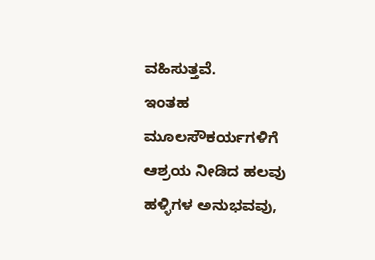ವಹಿಸುತ್ತವೆ.
ಇಂತಹ ಮೂಲಸೌಕರ್ಯಗಳಿಗೆ ಆಶ್ರಯ ನೀಡಿದ ಹಲವು ಹಳ್ಳಿಗಳ ಅನುಭವವು,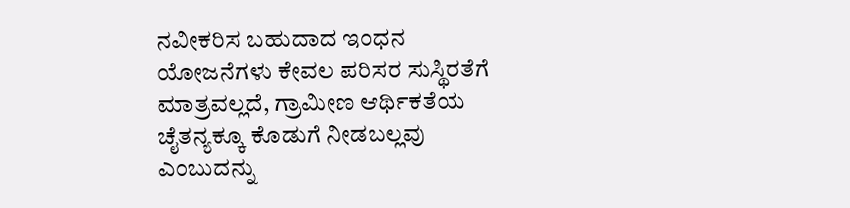ನವೀಕರಿಸ ಬಹುದಾದ ಇಂಧನ ಯೋಜನೆಗಳು ಕೇವಲ ಪರಿಸರ ಸುಸ್ಥಿರತೆಗೆ ಮಾತ್ರವಲ್ಲದೆ, ಗ್ರಾಮೀಣ ಆರ್ಥಿಕತೆಯ ಚೈತನ್ಯಕ್ಕೂ ಕೊಡುಗೆ ನೀಡಬಲ್ಲವು ಎಂಬುದನ್ನು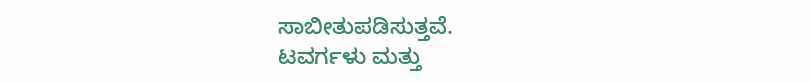ಸಾಬೀತುಪಡಿಸುತ್ತವೆ.
ಟವರ್ಗಳು ಮತ್ತು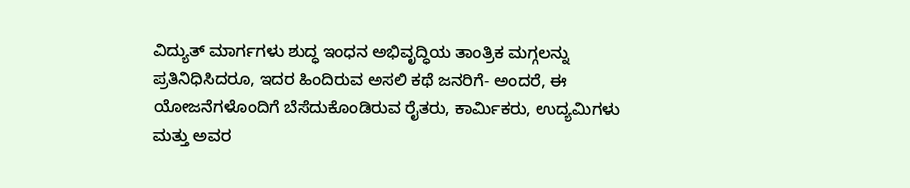ವಿದ್ಯುತ್ ಮಾರ್ಗಗಳು ಶುದ್ಧ ಇಂಧನ ಅಭಿವೃದ್ಧಿಯ ತಾಂತ್ರಿಕ ಮಗ್ಗಲನ್ನು ಪ್ರತಿನಿಧಿಸಿದರೂ, ಇದರ ಹಿಂದಿರುವ ಅಸಲಿ ಕಥೆ ಜನರಿಗೆ- ಅಂದರೆ, ಈ ಯೋಜನೆಗಳೊಂದಿಗೆ ಬೆಸೆದುಕೊಂಡಿರುವ ರೈತರು, ಕಾರ್ಮಿಕರು, ಉದ್ಯಮಿಗಳು ಮತ್ತು ಅವರ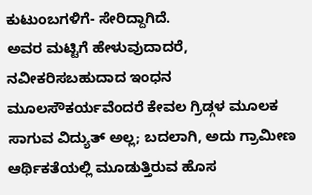ಕುಟುಂಬಗಳಿಗೆ- ಸೇರಿದ್ದಾಗಿದೆ.
ಅವರ ಮಟ್ಟಿಗೆ ಹೇಳುವುದಾದರೆ, ನವೀಕರಿಸಬಹುದಾದ ಇಂಧನ ಮೂಲಸೌಕರ್ಯವೆಂದರೆ ಕೇವಲ ಗ್ರಿಡ್ಗಳ ಮೂಲಕ ಸಾಗುವ ವಿದ್ಯುತ್ ಅಲ್ಲ; ಬದಲಾಗಿ, ಅದು ಗ್ರಾಮೀಣ ಆರ್ಥಿಕತೆಯಲ್ಲಿ ಮೂಡುತ್ತಿರುವ ಹೊಸ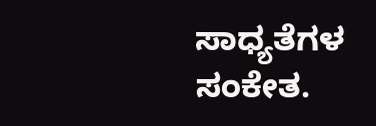ಸಾಧ್ಯತೆಗಳ ಸಂಕೇತ.